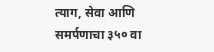त्याग, सेवा आणि समर्पणाचा ३५० वा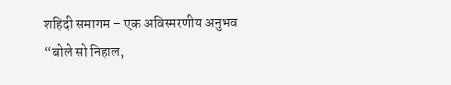शहिदी समागम – एक अविस्मरणीय अनुभव
“बोले सो निहाल,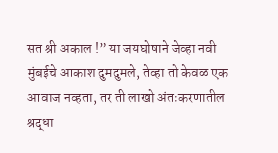सत श्री अकाल !” या जयघोषाने जेव्हा नवी मुंबईचे आकाश दुमदुमले, तेव्हा तो केवळ एक आवाज नव्हता, तर ती लाखो अंतःकरणातील श्रद्धा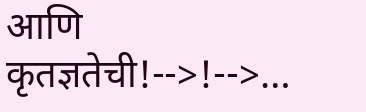आणि कृतज्ञतेची!-->!-->…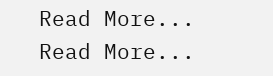Read More...
Read More...